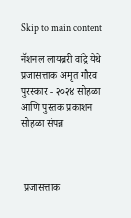Skip to main content

नॅशनल लायब्ररी वांद्रे येथे प्रजासत्ताक अमृत गौरव पुरस्कार - २०२४ सोहळा आणि पुस्तक प्रकाशन सोहळा संपन्न



 प्रजासत्ताक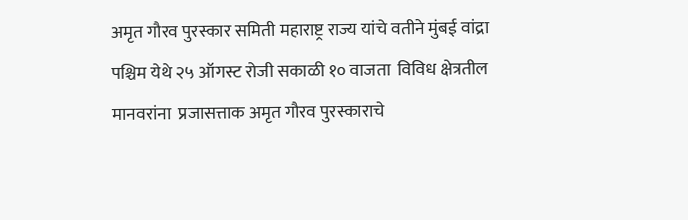अमृत गौरव पुरस्कार समिती महाराष्ट्र राज्य यांचे वतीने मुंबई वांद्रा पश्चिम येथे २५ ऑगस्ट रोजी सकाळी १० वाजता  विविध क्षेत्रतील मानवरांना  प्रजासत्ताक अमृत गौरव पुरस्काराचे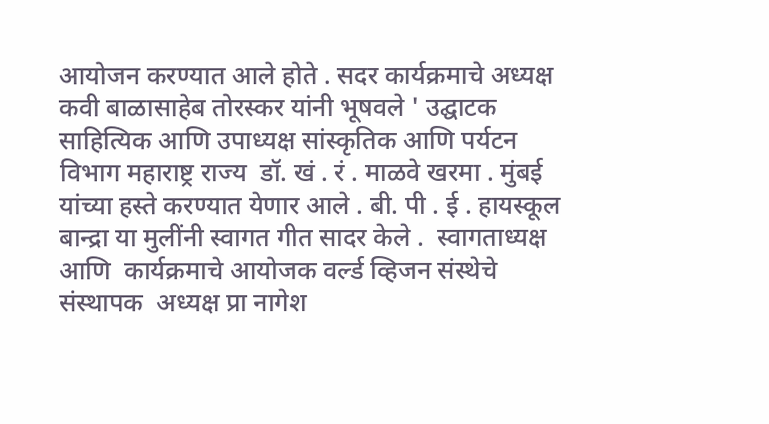आयोजन करण्यात आले होते . सदर कार्यक्रमाचे अध्यक्ष कवी बाळासाहेब तोरस्कर यांनी भूषवले ' उद्घाटक  साहित्यिक आणि उपाध्यक्ष सांस्कृतिक आणि पर्यटन विभाग महाराष्ट्र राज्य  डॉ. खं . रं . माळवे खरमा . मुंबई यांच्या हस्ते करण्यात येणार आले . बी. पी . ई . हायस्कूल बान्द्रा या मुलींनी स्वागत गीत सादर केले .  स्वागताध्यक्ष आणि  कार्यक्रमाचे आयोजक वर्ल्ड व्हिजन संस्थेचे संस्थापक  अध्यक्ष प्रा नागेश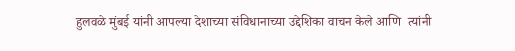हुलवळे मुंबई यांनी आपल्या देशाच्या संविधानाच्या उद्देशिका वाचन केले आणि  त्यांनी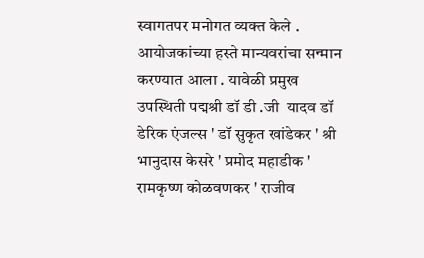स्वागतपर मनोगत व्यक्त केले .  आयोजकांच्या हस्ते मान्यवरांचा सन्मान करण्यात आला . यावेळी प्रमुख उपस्थिती पद्मश्री डॉ डी .जी  यादव डॉ डेरिक एंजल्स ' डॉ सुकृत खांडेकर ' श्री भानुदास केसरे ' प्रमोद महाडीक ' रामकृष्ण कोळवणकर ' राजीव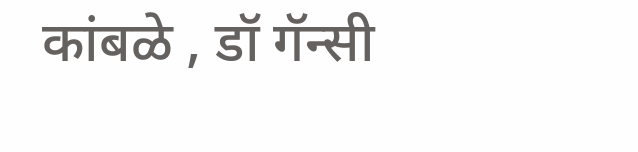कांबळे , डॉ गॅन्सी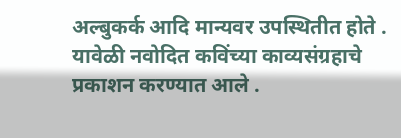अल्बुकर्क आदि मान्यवर उपस्थितीत होते . यावेळी नवोदित कविंच्या काव्यसंग्रहाचे प्रकाशन करण्यात आले .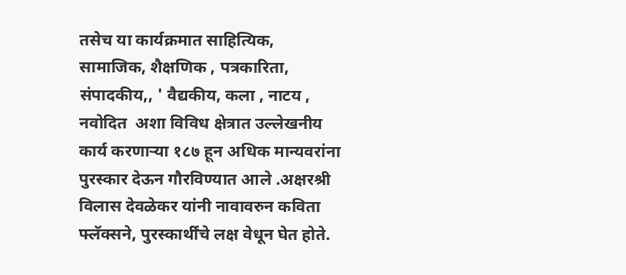तसेच या कार्यक्रमात साहित्यिक, सामाजिक, शैक्षणिक , पत्रकारिता, संपादकीय,, ' वैद्यकीय, कला , नाटय , नवोदित  अशा विविध क्षेत्रात उल्लेखनीय कार्य करणाऱ्या १८७ हून अधिक मान्यवरांना  पुरस्कार देऊन गौरविण्यात आले .अक्षरश्री विलास देवळेकर यांनी नावावरुन कविता फ्लॅक्सने, पुरस्कार्थींचे लक्ष वेधून घेत होते.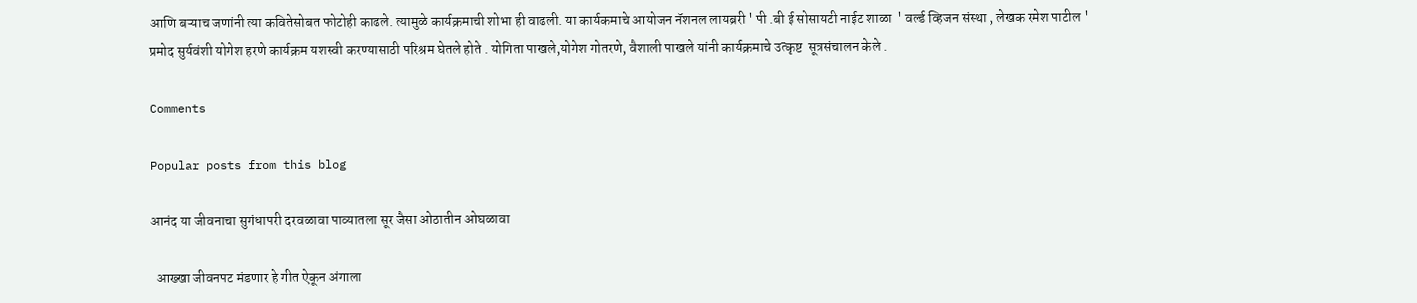आणि बऱ्याच जणांनी त्या कवितेसोबत फोटोही काढले. त्यामुळे कार्यक्रमाची शोभा ही वाढली. या कार्यकमाचे आयोजन नॅशनल लायब्ररी ' पी .बी ई सोसायटी नाईट शाळा  ' वर्ल्ड व्हिजन संस्था , लेखक रमेश पाटील ' प्रमोद सुर्यवंशी योगेश हरणे कार्यक्रम यशस्वी करण्यासाठी परिश्रम घेतले होते . योगिता पाखले,योगेश गोतरणे, वैशाली पाखले यांनी कार्यक्रमाचे उत्कृष्ट  सूत्रसंचालन केले .

Comments

Popular posts from this blog

आनंद या जीवनाचा सुगंधापरी दरवळावा पाव्यातला सूर जैसा ओठातीन ओघळावा

  आख्खा जीवनपट मंडणार हे गीत ऐकून अंगाला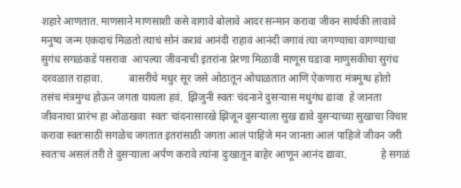शहारे आणतात. माणसाने माणसाशी कसे वागावे बोलावे आदर सन्मान करावा जीवन सार्थकी लावावे मनुष्य जन्म एकदाचं मिळतो त्याचं सोनं करावं आनंदी राहावं आनंदी जगावं त्या जगण्याचा वागण्याचा सुगंध सगळंकडे पसरावा  आपल्या जीवनाची इतरांना प्रेरणा मिळावी माणूस घडावा माणुसकीचा सुगंध दरवळात राहावा.          बासरीचे मधुर सूर जसे ओठातून ओघाळतात आणि ऐकणारा मंत्रमुग्ध होतो तसंच मंत्रमुग्ध होऊन जगता यायला हवं.  झिजुनी स्वतः चंदनाने दुसऱ्यास मधुगंध द्यावा  हे जानता जीवनाचा प्रारंभ हा ओळखवा  स्वतः चांदनासारखे झिजून दुसऱ्याला सुख द्यावे दुसऱ्याच्या सुखाचा विचार करावा स्वतःसाठी सगळेच जगतात इतरांसाठी जगता आलं पाहिजे मन जानता आलं पाहिजे जीवन जरी स्वतःच असलं तरी ते दुसऱ्याला अर्पण करावे त्यांना दुःखातून बाहेर आणून आनंद द्यावा.             हे सगळं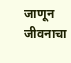जाणून जीवनाचा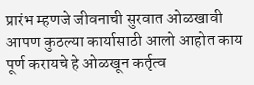प्रारंभ म्हणजे जीवनाची सुरवात ओळखावी आपण कुठल्या कार्यासाठी आलो आहोत काय पूर्ण करायचे हे ओळखून कर्तृत्व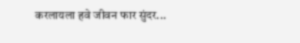करलायला हवे जीवन फार सुंदर...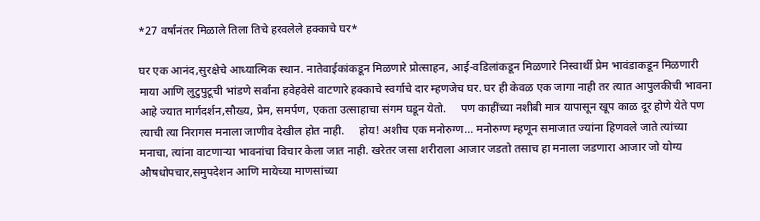*27 वर्षांनंतर मिळाले तिला तिचे हरवलेले हक्काचे घर*

घर एक आनंद,सुरक्षेचे आध्यात्मिक स्थान. नातेवाईकांकडून मिळणारे प्रोत्साहन, आई-वडिलांकडून मिळणारे निस्वार्थी प्रेम भावंडाकडून मिळणारी माया आणि लुटुपुटूची भांडणे सर्वांना हवेहवेसे वाटणारे हक्काचे स्वर्गाचे दार म्हणजेच घर. घर ही केवळ एक जागा नाही तर त्यात आपुलकीची भावना आहे ज्यात मार्गदर्शन,सौख्य, प्रेम, समर्पण, एकता उत्साहाचा संगम घडून येतो.     पण काहींच्या नशीबी मात्र यापासून खूप काळ दूर होणे येते पण त्याची त्या निरागस मनाला जाणीव देखील होत नाही.     होय! अशीच एक मनोरुग्ण... मनोरुग्ण म्हणून समाजात ज्यांना हिणवले जाते त्यांच्या मनाचा, त्यांना वाटणाऱ्या भावनांचा विचार केला जात नाही. खरेतर जसा शरीराला आजार जडतो तसाच हा मनाला जडणारा आजार जो योग्य औषधोपचार,समुपदेशन आणि मायेच्या माणसांच्या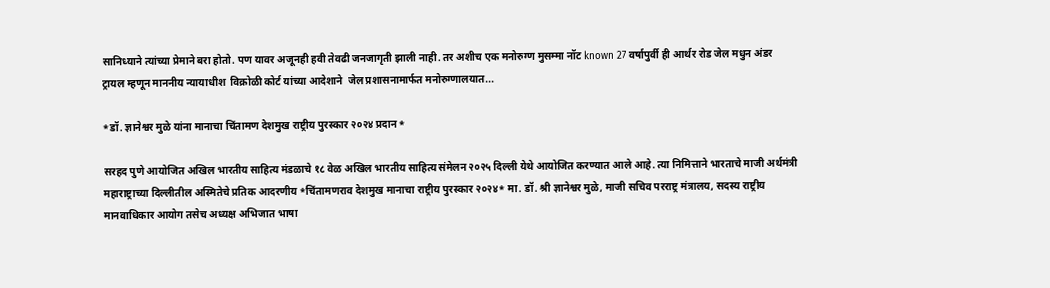सानिध्याने त्यांच्या प्रेमाने बरा होतो. पण यावर अजूनही हवी तेवढी जनजागृती झाली नाही. तर अशीच एक मनोरुग्ण मुसम्मा नॉट known 27 वर्षापुर्वी ही आर्थर रोड जेल मधुन अंडर  ट्रायल म्हणून माननीय न्यायाधीश  विक्रोळी कोर्ट यांच्या आदेशाने  जेल प्रशासनामार्फत मनोरुग्णालयात...

*डॉ. ज्ञानेश्वर मुळे यांना मानाचा चिंतामण देशमुख राष्ट्रीय पुरस्कार २०२४ प्रदान*

सरहद पुणे आयोजित अखिल भारतीय साहित्य मंडळाचे १८ वेळ अखिल भारतीय साहित्य संमेलन २०२५ दिल्ली येथे आयोजित करण्यात आले आहे. त्या निमित्ताने भारताचे माजी अर्थमंत्री महाराष्ट्राच्या दिल्लीतील अस्मितेचे प्रतिक आदरणीय *चिंतामणराव देशमुख मानाचा राष्ट्रीय पुरस्कार २०२४* मा. डॉ. श्री ज्ञानेश्वर मुळे, माजी सचिव परराष्ट्र मंत्रालय, सदस्य राष्ट्रीय मानवाधिकार आयोग तसेच अध्यक्ष अभिजात भाषा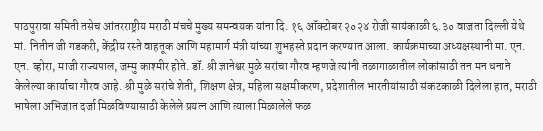पाठपुरावा समिती तसेच आंतरराष्ट्रीय मराठी मंचचे मुख्य समन्वयक यांना दि. १६ ऑक्टोबर २०२४ रोजी सायंकाळी ६.३० वाजता दिल्ली येथे मां. नितीन जी गडकरी, केंद्रीय रस्ते वाहतूक आणि महामार्ग मंत्री यांच्या शुभहस्ते प्रदान करण्यात आला. कार्यक्रमाच्या अध्यक्षस्थानी मा. एन. एन. व्होरा, माजी राज्यपाल, जम्मु काश्मीर होते. डॉ. श्री ज्ञानेश्वर मुळे सरांचा गौरव म्हणजे त्यांनी तळागाळातील लोकांसाठी तन मन धनाने केलेल्या कार्याचा गौरव आहे. श्री मुळे सरांचे शेती, शिक्षण क्षेत्र, महिला सक्षमीकरण, प्रदेशातील भारतीयांसाठी संकटकाळी दिलेला हात, मराठी भाषेला अभिजात दर्जा मिळविण्यासाठी केलेले प्रयत्न आणि त्याला मिळालेले फळ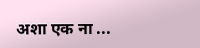अशा एक ना ...